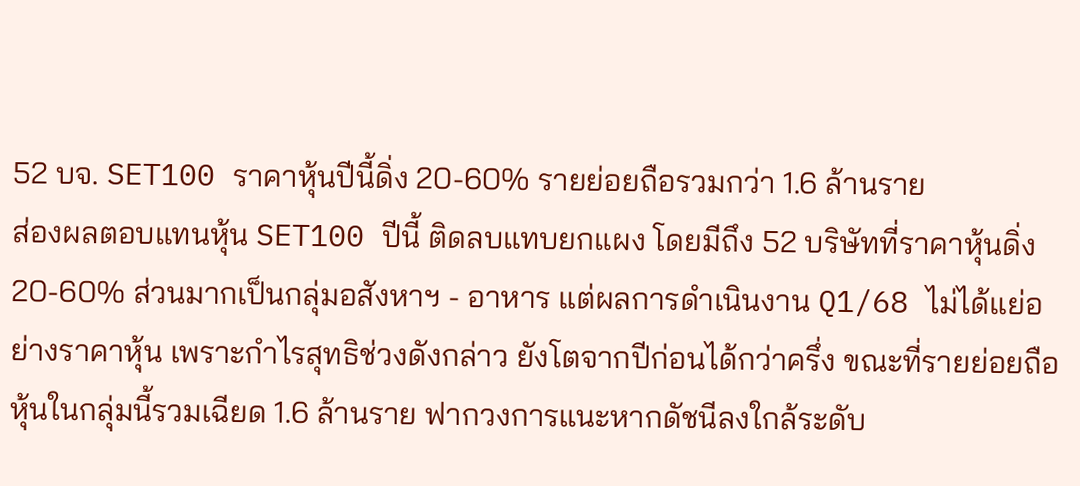52 บจ. SET100 ราคาหุ้นปีนี้ดิ่ง 20-60% รายย่อยถือรวมกว่า 1.6 ล้านราย
ส่องผลตอบแทนหุ้น SET100 ปีนี้ ติดลบแทบยกแผง โดยมีถึง 52 บริษัทที่ราคาหุ้นดิ่ง 20-60% ส่วนมากเป็นกลุ่มอสังหาฯ - อาหาร แต่ผลการดำเนินงาน Q1/68 ไม่ได้แย่อย่างราคาหุ้น เพราะกำไรสุทธิช่วงดังกล่าว ยังโตจากปีก่อนได้กว่าครึ่ง ขณะที่รายย่อยถือหุ้นในกลุ่มนี้รวมเฉียด 1.6 ล้านราย ฟากวงการแนะหากดัชนีลงใกล้ระดับ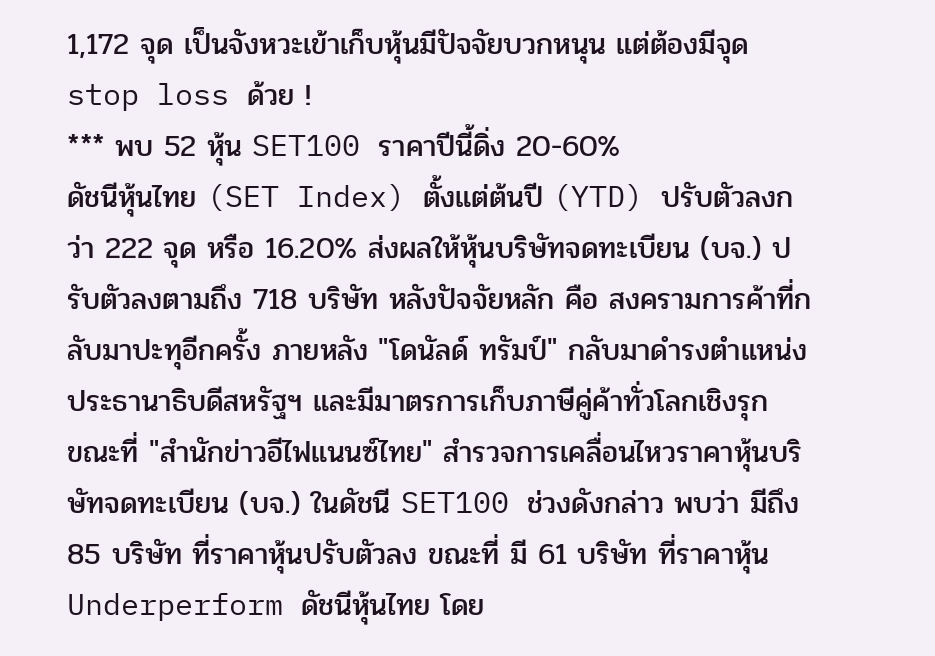1,172 จุด เป็นจังหวะเข้าเก็บหุ้นมีปัจจัยบวกหนุน แต่ต้องมีจุด stop loss ด้วย !
*** พบ 52 หุ้น SET100 ราคาปีนี้ดิ่ง 20-60%
ดัชนีหุ้นไทย (SET Index) ตั้งแต่ต้นปี (YTD) ปรับตัวลงกว่า 222 จุด หรือ 16.20% ส่งผลให้หุ้นบริษัทจดทะเบียน (บจ.) ปรับตัวลงตามถึง 718 บริษัท หลังปัจจัยหลัก คือ สงครามการค้าที่กลับมาปะทุอีกครั้ง ภายหลัง "โดนัลด์ ทรัมป์" กลับมาดำรงตำแหน่งประธานาธิบดีสหรัฐฯ และมีมาตรการเก็บภาษีคู่ค้าทั่วโลกเชิงรุก
ขณะที่ "สำนักข่าวอีไฟแนนซ์ไทย" สำรวจการเคลื่อนไหวราคาหุ้นบริษัทจดทะเบียน (บจ.) ในดัชนี SET100 ช่วงดังกล่าว พบว่า มีถึง 85 บริษัท ที่ราคาหุ้นปรับตัวลง ขณะที่ มี 61 บริษัท ที่ราคาหุ้น Underperform ดัชนีหุ้นไทย โดย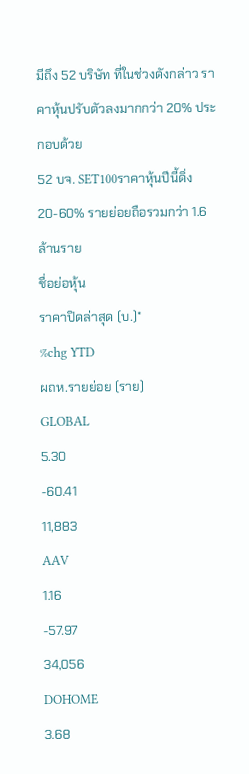มีถึง 52 บริษัท ที่ในช่วงดังกล่าว ราคาหุ้นปรับตัวลงมากกว่า 20% ประกอบด้วย
52 บจ. SET100ราคาหุ้นปีนี้ดิ่ง 20-60% รายย่อยถือรวมกว่า 1.6 ล้านราย
ชื่อย่อหุ้น
ราคาปิดล่าสุด (บ.)*
%chg YTD
ผถห.รายย่อย (ราย)
GLOBAL
5.30
-60.41
11,883
AAV
1.16
-57.97
34,056
DOHOME
3.68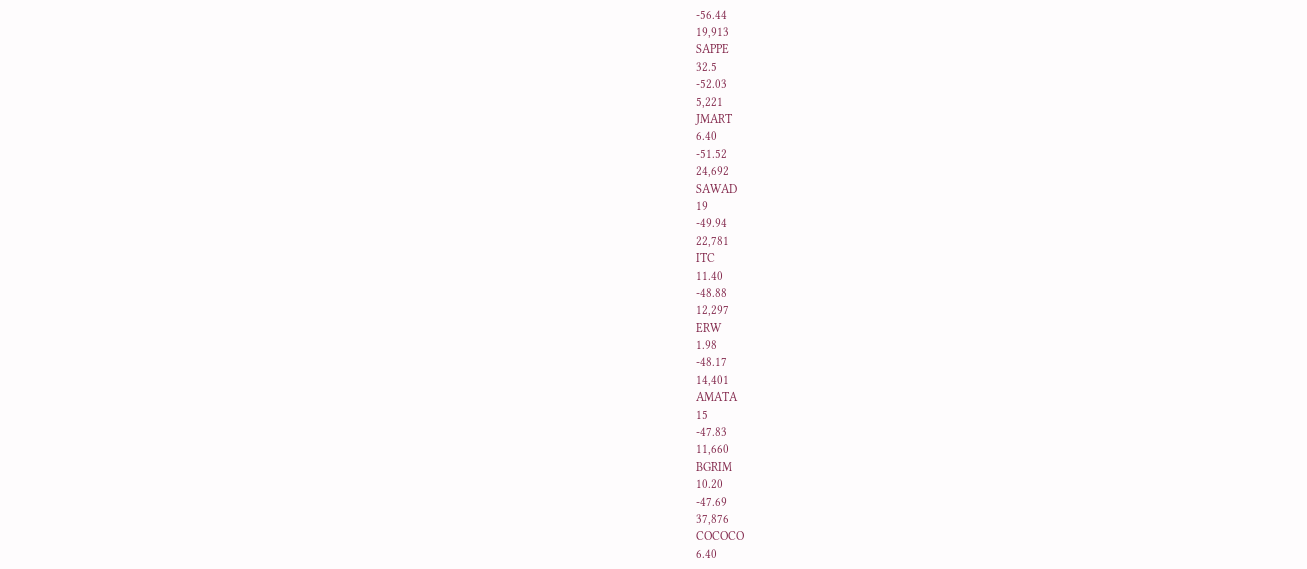-56.44
19,913
SAPPE
32.5
-52.03
5,221
JMART
6.40
-51.52
24,692
SAWAD
19
-49.94
22,781
ITC
11.40
-48.88
12,297
ERW
1.98
-48.17
14,401
AMATA
15
-47.83
11,660
BGRIM
10.20
-47.69
37,876
COCOCO
6.40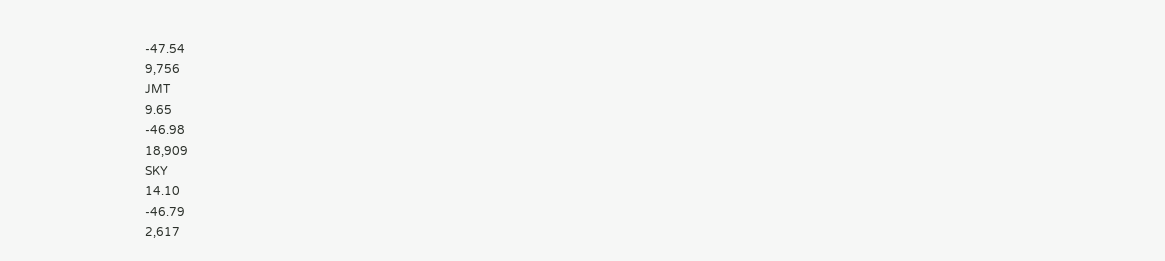-47.54
9,756
JMT
9.65
-46.98
18,909
SKY
14.10
-46.79
2,617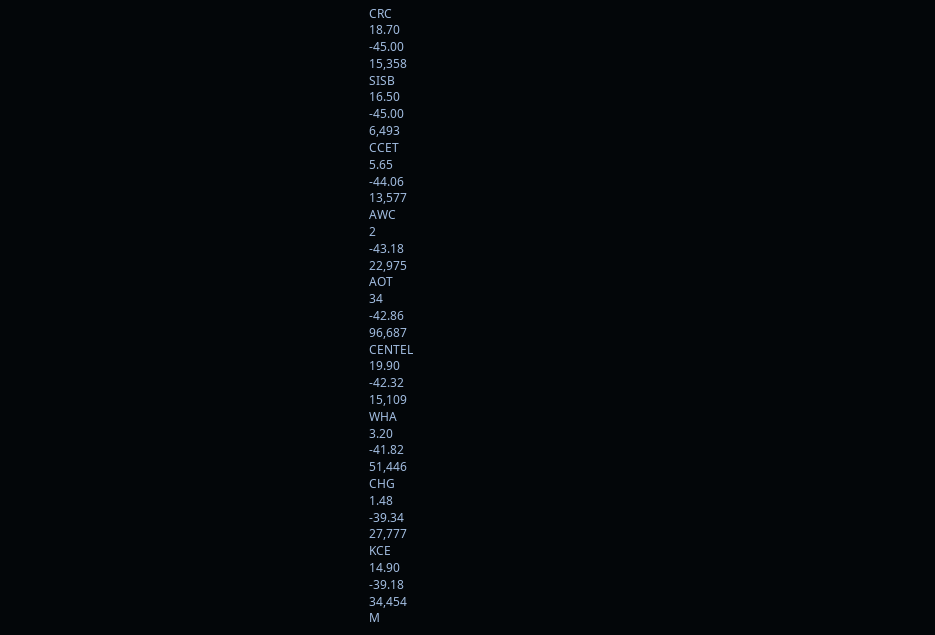CRC
18.70
-45.00
15,358
SISB
16.50
-45.00
6,493
CCET
5.65
-44.06
13,577
AWC
2
-43.18
22,975
AOT
34
-42.86
96,687
CENTEL
19.90
-42.32
15,109
WHA
3.20
-41.82
51,446
CHG
1.48
-39.34
27,777
KCE
14.90
-39.18
34,454
M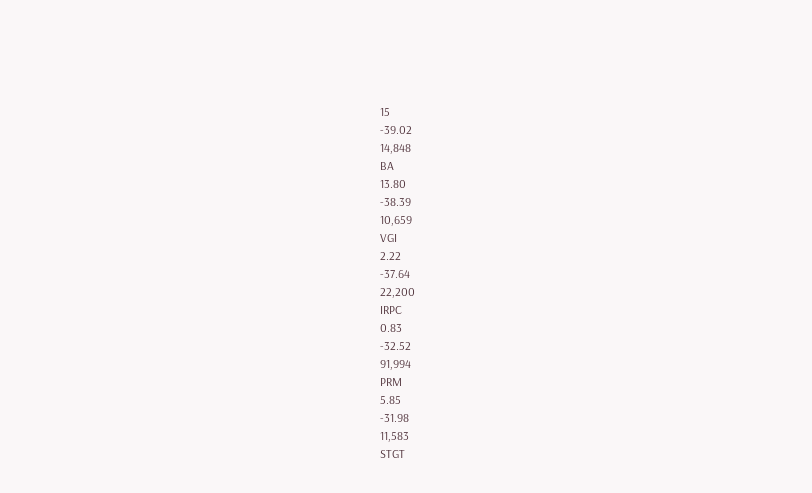15
-39.02
14,848
BA
13.80
-38.39
10,659
VGI
2.22
-37.64
22,200
IRPC
0.83
-32.52
91,994
PRM
5.85
-31.98
11,583
STGT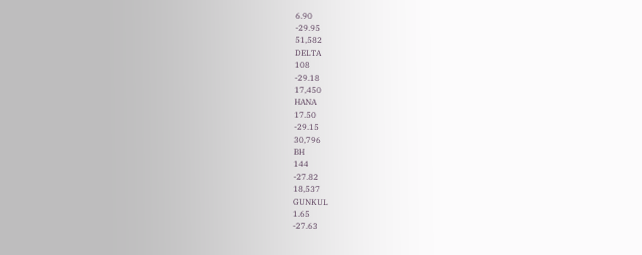6.90
-29.95
51,582
DELTA
108
-29.18
17,450
HANA
17.50
-29.15
30,796
BH
144
-27.82
18,537
GUNKUL
1.65
-27.63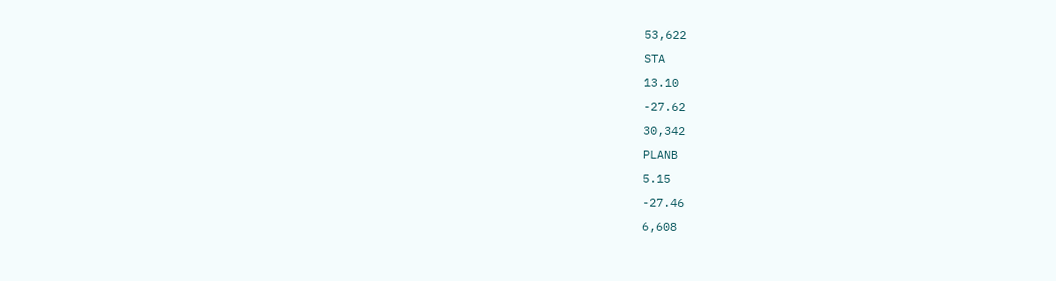53,622
STA
13.10
-27.62
30,342
PLANB
5.15
-27.46
6,608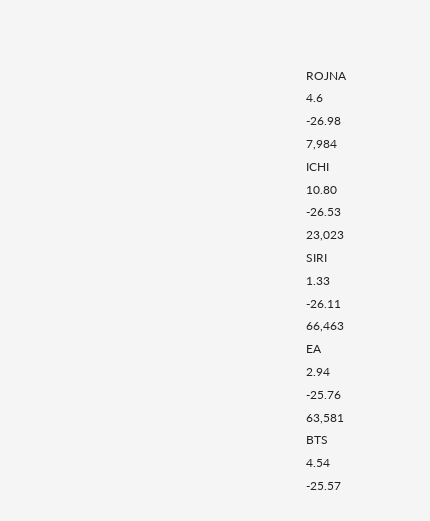ROJNA
4.6
-26.98
7,984
ICHI
10.80
-26.53
23,023
SIRI
1.33
-26.11
66,463
EA
2.94
-25.76
63,581
BTS
4.54
-25.57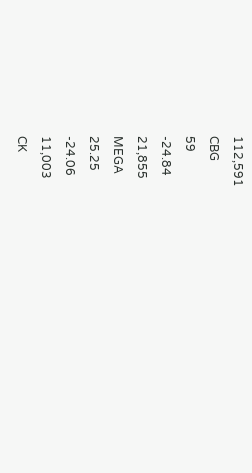112,591
CBG
59
-24.84
21,855
MEGA
25.25
-24.06
11,003
CK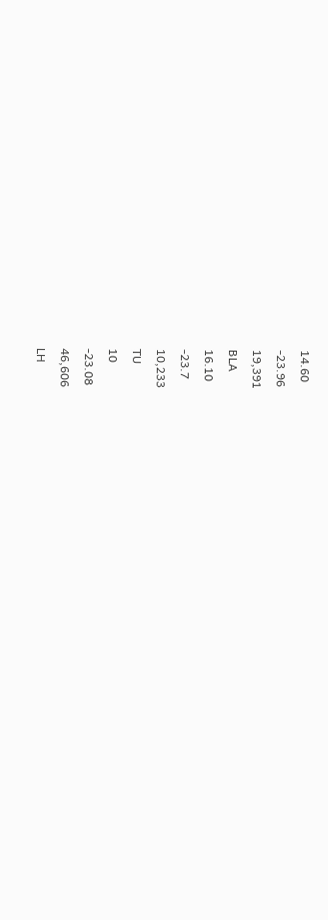14.60
-23.96
19,391
BLA
16.10
-23.7
10,233
TU
10
-23.08
46,606
LH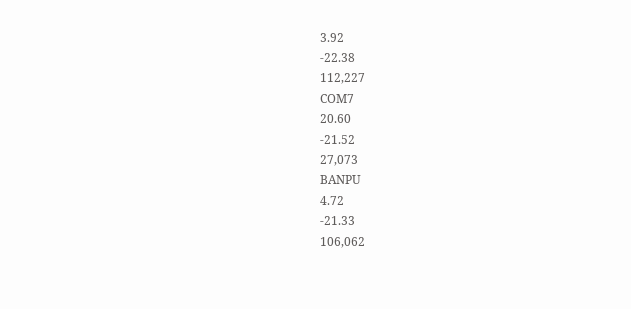3.92
-22.38
112,227
COM7
20.60
-21.52
27,073
BANPU
4.72
-21.33
106,062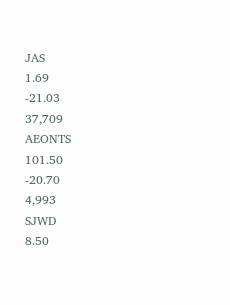JAS
1.69
-21.03
37,709
AEONTS
101.50
-20.70
4,993
SJWD
8.50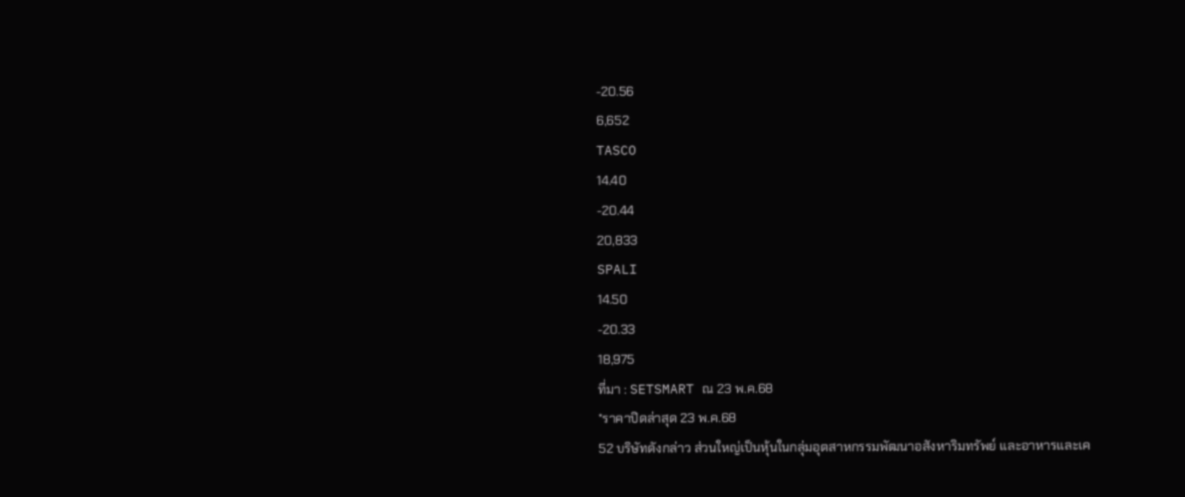-20.56
6,652
TASCO
14.40
-20.44
20,833
SPALI
14.50
-20.33
18,975
ที่มา : SETSMART ณ 23 พ.ค.68
*ราคาปิดล่าสุด 23 พ.ค.68
52 บริษัทดังกล่าว ส่วนใหญ่เป็นหุ้นในกลุ่มอุตสาหกรรมพัฒนาอสังหาริมทรัพย์ และอาหารและเค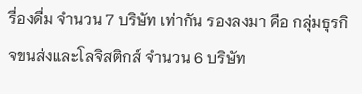รื่องดื่ม จำนวน 7 บริษัท เท่ากัน รองลงมา คือ กลุ่มธุรกิจขนส่งและโลจิสติกส์ จำนวน 6 บริษัท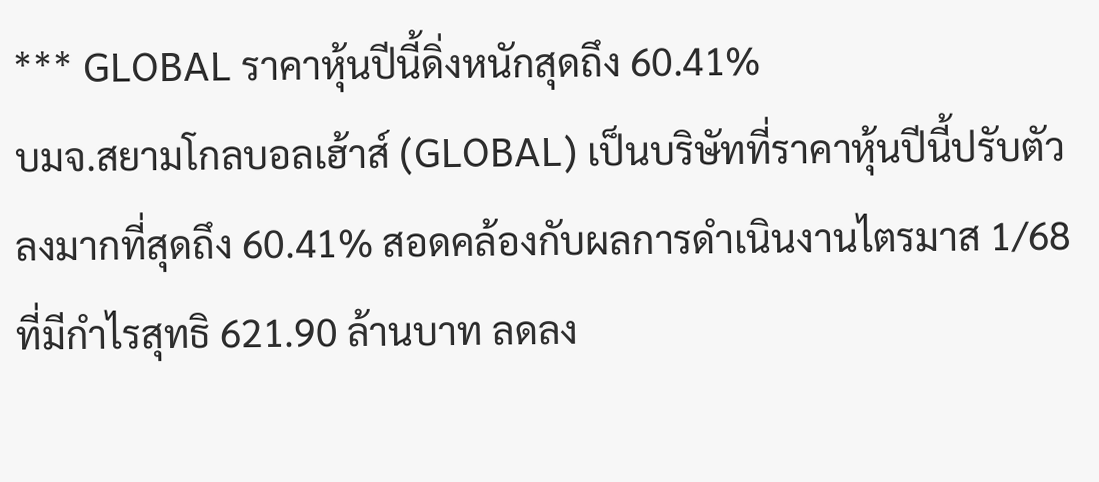*** GLOBAL ราคาหุ้นปีนี้ดิ่งหนักสุดถึง 60.41%
บมจ.สยามโกลบอลเฮ้าส์ (GLOBAL) เป็นบริษัทที่ราคาหุ้นปีนี้ปรับตัวลงมากที่สุดถึง 60.41% สอดคล้องกับผลการดำเนินงานไตรมาส 1/68 ที่มีกำไรสุทธิ 621.90 ล้านบาท ลดลง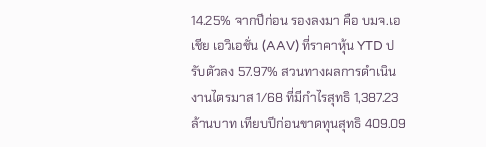14.25% จากปีก่อน รองลงมา คือ บมจ.เอเชีย เอวิเอชั่น (AAV) ที่ราคาหุ้น YTD ปรับตัวลง 57.97% สวนทางผลการดำเนินงานไตรมาส 1/68 ที่มีกำไรสุทธิ 1,387.23 ล้านบาท เทียบปีก่อนขาดทุนสุทธิ 409.09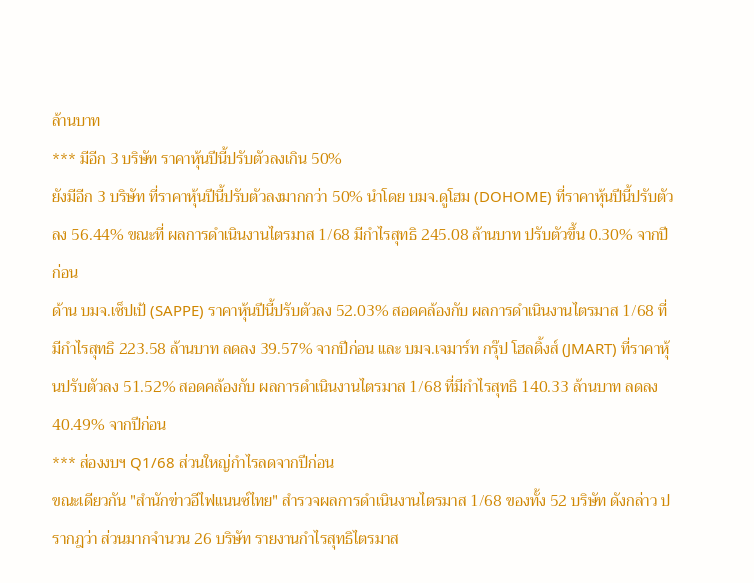ล้านบาท
*** มีอีก 3 บริษัท ราคาหุ้นปีนี้ปรับตัวลงเกิน 50%
ยังมีอีก 3 บริษัท ที่ราคาหุ้นปีนี้ปรับตัวลงมากกว่า 50% นำโดย บมจ.ดูโฮม (DOHOME) ที่ราคาหุ้นปีนี้ปรับตัวลง 56.44% ขณะที่ ผลการดำเนินงานไตรมาส 1/68 มีกำไรสุทธิ 245.08 ล้านบาท ปรับตัวขึ้น 0.30% จากปีก่อน
ด้าน บมจ.เซ็ปเป้ (SAPPE) ราคาหุ้นปีนี้ปรับตัวลง 52.03% สอดคล้องกับ ผลการดำเนินงานไตรมาส 1/68 ที่มีกำไรสุทธิ 223.58 ล้านบาท ลดลง 39.57% จากปีก่อน และ บมจ.เจมาร์ท กรุ๊ป โฮลดิ้งส์ (JMART) ที่ราคาหุ้นปรับตัวลง 51.52% สอดคล้องกับ ผลการดำเนินงานไตรมาส 1/68 ที่มีกำไรสุทธิ 140.33 ล้านบาท ลดลง 40.49% จากปีก่อน
*** ส่องงบฯ Q1/68 ส่วนใหญ่กำไรลดจากปีก่อน
ขณะเดียวกัน "สำนักข่าวอีไฟแนนซ์ไทย" สำรวจผลการดำเนินงานไตรมาส 1/68 ของทั้ง 52 บริษัท ดังกล่าว ปรากฎว่า ส่วนมากจำนวน 26 บริษัท รายงานกำไรสุทธิไตรมาส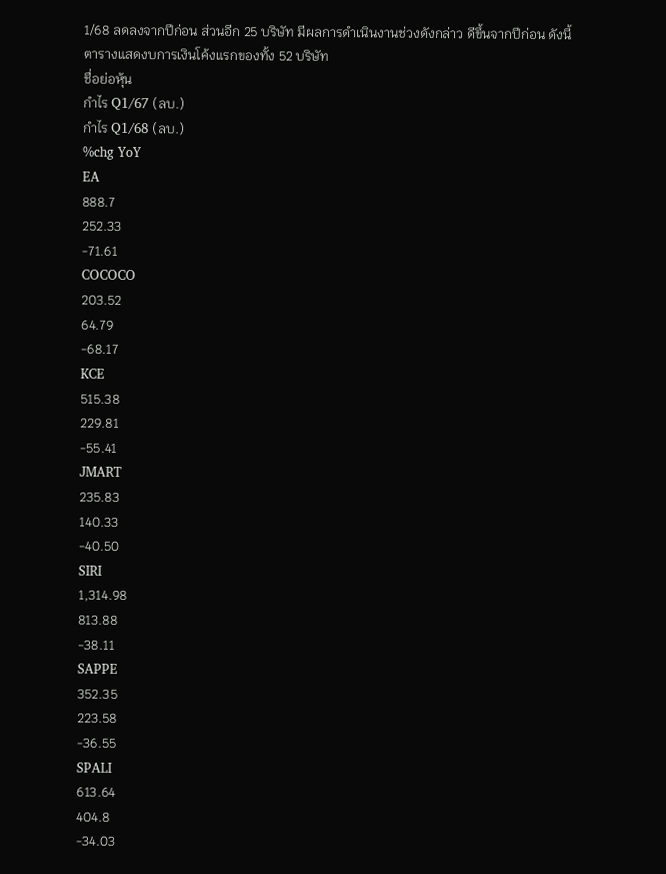1/68 ลดลงจากปีก่อน ส่วนอีก 25 บริษัท มีผลการดำเนินงานช่วงดังกล่าว ดีขึ้นจากปีก่อน ดังนี้
ตารางแสดงบการเงินโค้งแรกของทั้ง 52 บริษัท
ชื่อย่อหุ้น
กำไร Q1/67 (ลบ.)
กำไร Q1/68 (ลบ.)
%chg YoY
EA
888.7
252.33
-71.61
COCOCO
203.52
64.79
-68.17
KCE
515.38
229.81
-55.41
JMART
235.83
140.33
-40.50
SIRI
1,314.98
813.88
-38.11
SAPPE
352.35
223.58
-36.55
SPALI
613.64
404.8
-34.03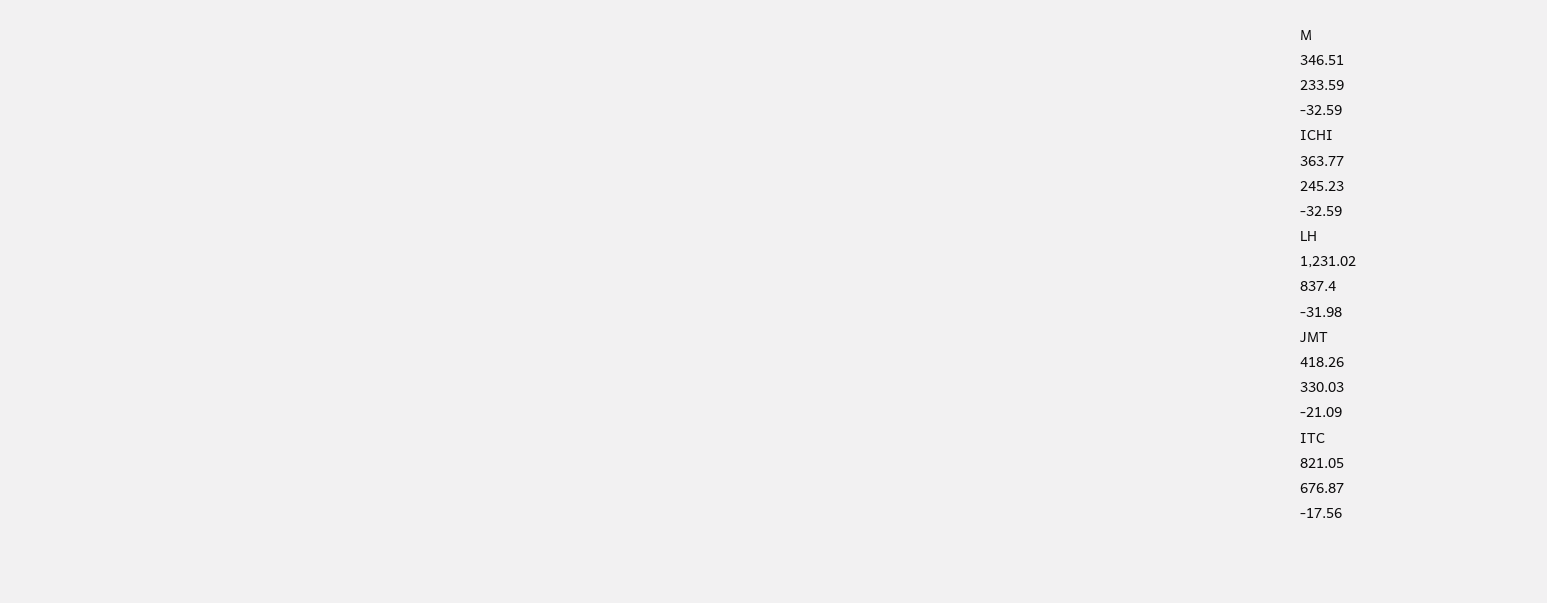M
346.51
233.59
-32.59
ICHI
363.77
245.23
-32.59
LH
1,231.02
837.4
-31.98
JMT
418.26
330.03
-21.09
ITC
821.05
676.87
-17.56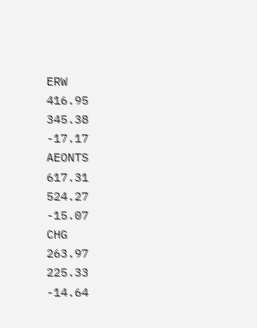ERW
416.95
345.38
-17.17
AEONTS
617.31
524.27
-15.07
CHG
263.97
225.33
-14.64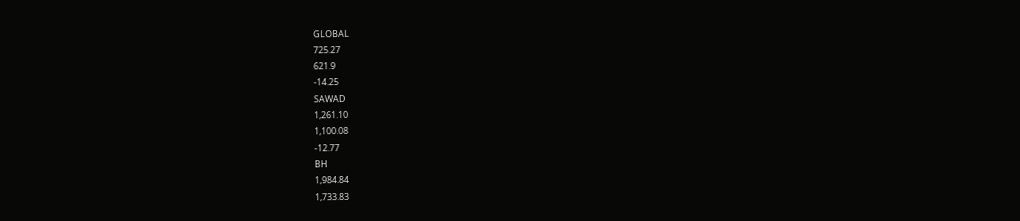GLOBAL
725.27
621.9
-14.25
SAWAD
1,261.10
1,100.08
-12.77
BH
1,984.84
1,733.83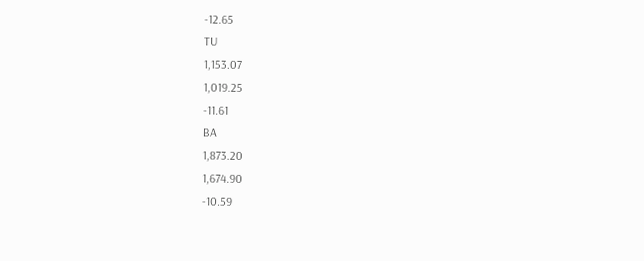-12.65
TU
1,153.07
1,019.25
-11.61
BA
1,873.20
1,674.90
-10.59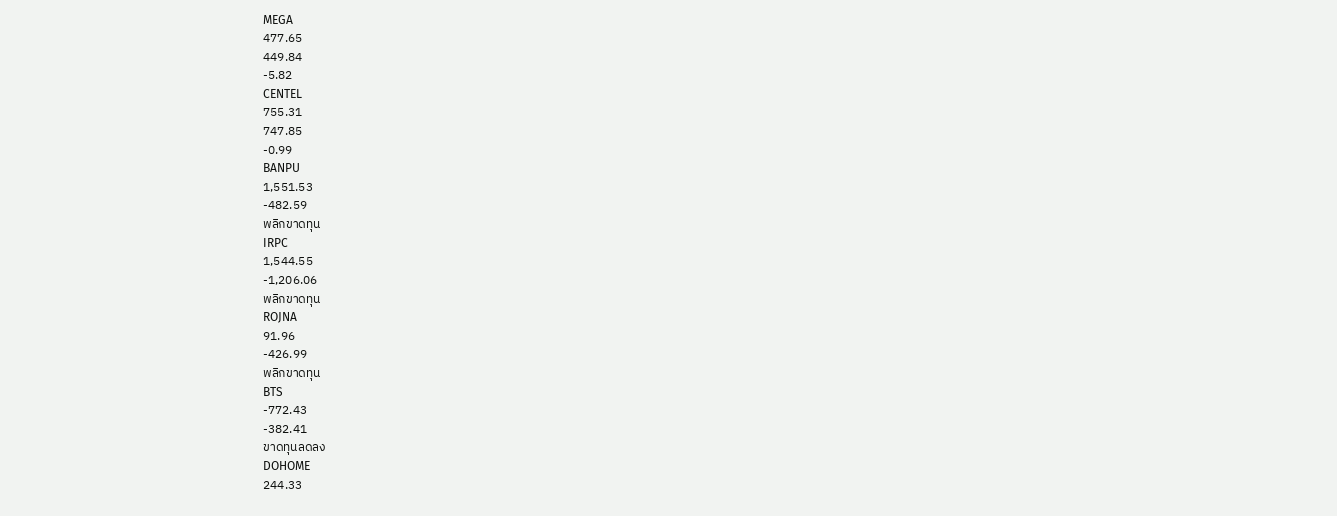MEGA
477.65
449.84
-5.82
CENTEL
755.31
747.85
-0.99
BANPU
1,551.53
-482.59
พลิกขาดทุน
IRPC
1,544.55
-1,206.06
พลิกขาดทุน
ROJNA
91.96
-426.99
พลิกขาดทุน
BTS
-772.43
-382.41
ขาดทุนลดลง
DOHOME
244.33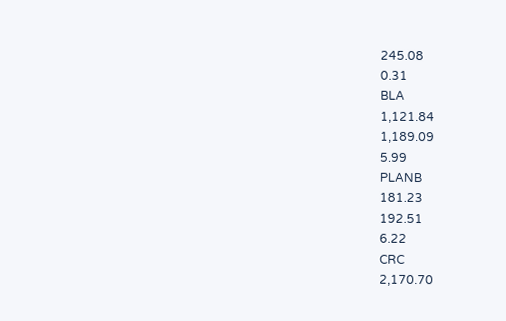245.08
0.31
BLA
1,121.84
1,189.09
5.99
PLANB
181.23
192.51
6.22
CRC
2,170.70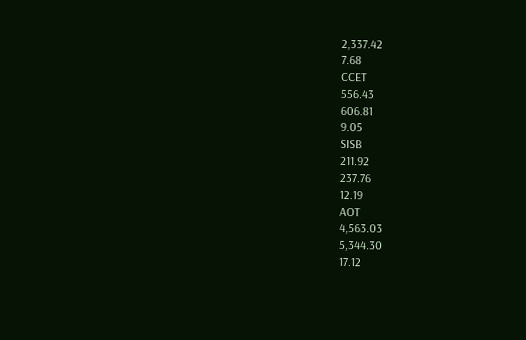2,337.42
7.68
CCET
556.43
606.81
9.05
SISB
211.92
237.76
12.19
AOT
4,563.03
5,344.30
17.12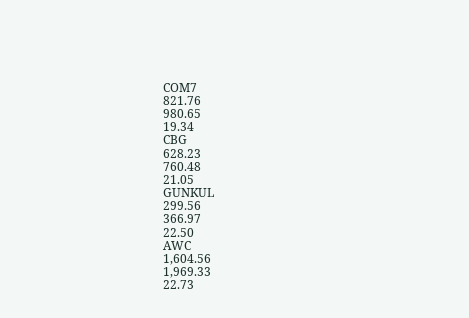COM7
821.76
980.65
19.34
CBG
628.23
760.48
21.05
GUNKUL
299.56
366.97
22.50
AWC
1,604.56
1,969.33
22.73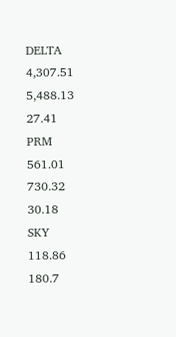DELTA
4,307.51
5,488.13
27.41
PRM
561.01
730.32
30.18
SKY
118.86
180.7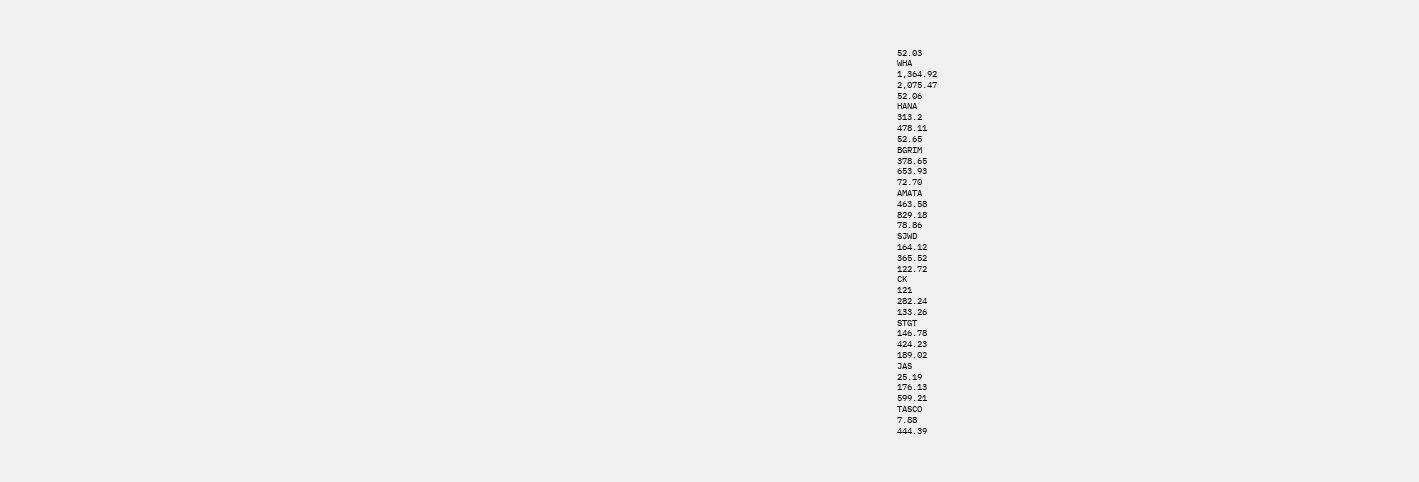52.03
WHA
1,364.92
2,075.47
52.06
HANA
313.2
478.11
52.65
BGRIM
378.65
653.93
72.70
AMATA
463.58
829.18
78.86
SJWD
164.12
365.52
122.72
CK
121
282.24
133.26
STGT
146.78
424.23
189.02
JAS
25.19
176.13
599.21
TASCO
7.88
444.39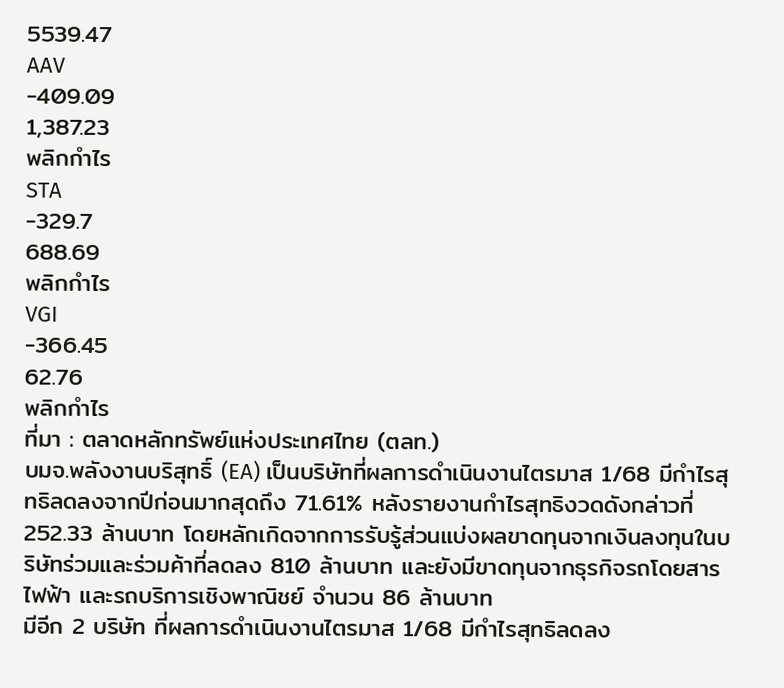5539.47
AAV
-409.09
1,387.23
พลิกกำไร
STA
-329.7
688.69
พลิกกำไร
VGI
-366.45
62.76
พลิกกำไร
ที่มา : ตลาดหลักทรัพย์แห่งประเทศไทย (ตลท.)
บมจ.พลังงานบริสุทธิ์ (EA) เป็นบริษัทที่ผลการดำเนินงานไตรมาส 1/68 มีกำไรสุทธิลดลงจากปีก่อนมากสุดถึง 71.61% หลังรายงานกำไรสุทธิงวดดังกล่าวที่ 252.33 ล้านบาท โดยหลักเกิดจากการรับรู้ส่วนแบ่งผลขาดทุนจากเงินลงทุนในบริษัทร่วมและร่วมค้าที่ลดลง 810 ล้านบาท และยังมีขาดทุนจากธุรกิจรถโดยสารไฟฟ้า และรถบริการเชิงพาณิชย์ จำนวน 86 ล้านบาท
มีอีก 2 บริษัท ที่ผลการดำเนินงานไตรมาส 1/68 มีกำไรสุทธิลดลง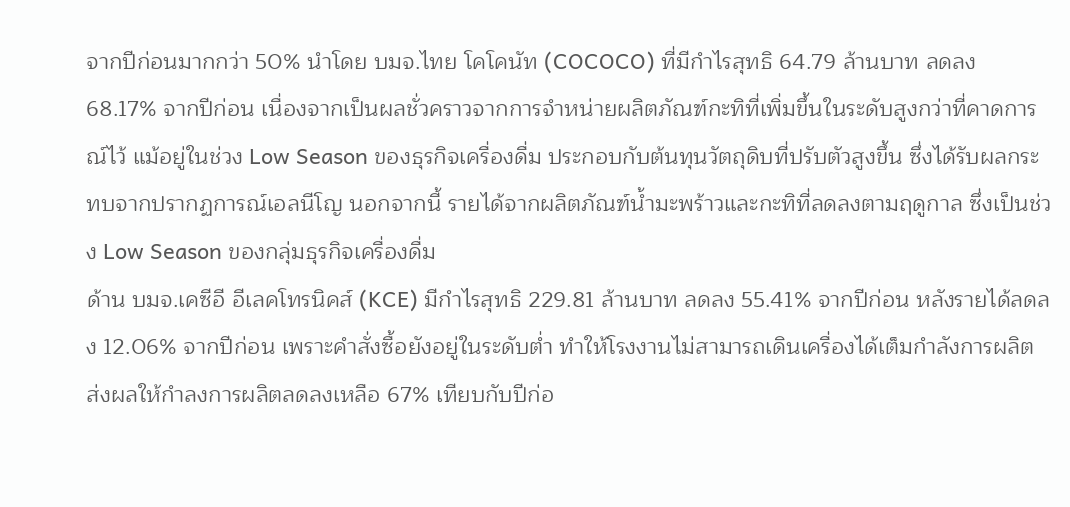จากปีก่อนมากกว่า 50% นำโดย บมจ.ไทย โคโคนัท (COCOCO) ที่มีกำไรสุทธิ 64.79 ล้านบาท ลดลง 68.17% จากปีก่อน เนื่องจากเป็นผลชั่วคราวจากการจำหน่ายผลิตภัณฑ์กะทิที่เพิ่มขึ้นในระดับสูงกว่าที่คาดการณ์ไว้ แม้อยู่ในช่วง Low Season ของธุรกิจเครื่องดื่ม ประกอบกับต้นทุนวัตถุดิบที่ปรับตัวสูงขึ้น ซึ่งได้รับผลกระทบจากปรากฏการณ์เอลนีโญ นอกจากนี้ รายได้จากผลิตภัณฑ์น้ำมะพร้าวและกะทิที่ลดลงตามฤดูกาล ซึ่งเป็นช่วง Low Season ของกลุ่มธุรกิจเครื่องดื่ม
ด้าน บมจ.เคซีอี อีเลคโทรนิคส์ (KCE) มีกำไรสุทธิ 229.81 ล้านบาท ลดลง 55.41% จากปีก่อน หลังรายได้ลดลง 12.06% จากปีก่อน เพราะคำสั่งซื้อยังอยู่ในระดับต่ำ ทำให้โรงงานไม่สามารถเดินเครื่องได้เต็มกำลังการผลิต ส่งผลให้กำลงการผลิตลดลงเหลือ 67% เทียบกับปีก่อ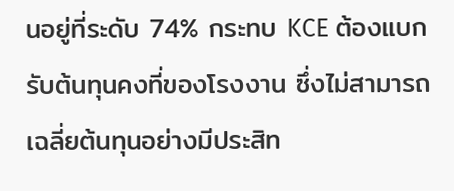นอยู่ที่ระดับ 74% กระทบ KCE ต้องแบกรับต้นทุนคงที่ของโรงงาน ซึ่งไม่สามารถเฉลี่ยต้นทุนอย่างมีประสิท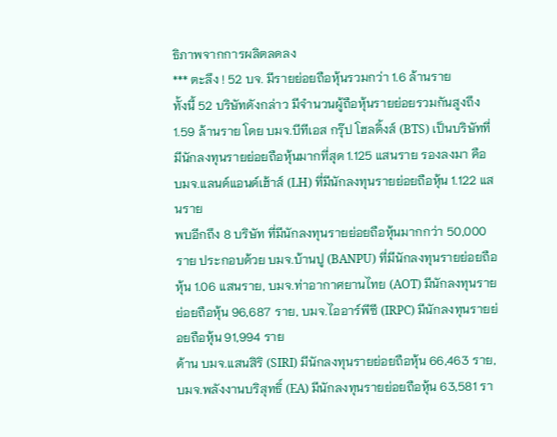ธิภาพจากการผลิตลดลง
*** ตะลึง ! 52 บจ. มีรายย่อยถือหุ้นรวมกว่า 1.6 ล้านราย
ทั้งนี้ 52 บริษัทดังกล่าว มีจำนวนผู้ถือหุ้นรายย่อยรวมกันสูงถึง 1.59 ล้านราย โดย บมจ.บีทีเอส กรุ๊ป โฮลดิ้งส์ (BTS) เป็นบริษัทที่มีนักลงทุนรายย่อยถือหุ้นมากที่สุด 1.125 แสนราย รองลงมา คือ บมจ.แลนด์แอนด์เฮ้าส์ (LH) ที่มีนักลงทุนรายย่อยถือหุ้น 1.122 แสนราย
พบอีกถึง 8 บริษัท ที่มีนักลงทุนรายย่อยถือหุ้นมากกว่า 50,000 ราย ประกอบด้วย บมจ.บ้านปู (BANPU) ที่มีนักลงทุนรายย่อยถือหุ้น 1.06 แสนราย, บมจ.ท่าอากาศยานไทย (AOT) มีนักลงทุนรายย่อยถือหุ้น 96,687 ราย, บมจ.ไออาร์พีซี (IRPC) มีนักลงทุนรายย่อยถือหุ้น 91,994 ราย
ด้าน บมจ.แสนสิริ (SIRI) มีนักลงทุนรายย่อยถือหุ้น 66,463 ราย, บมจ.พลังงานบริสุทธิ์ (EA) มีนักลงทุนรายย่อยถือหุ้น 63,581 รา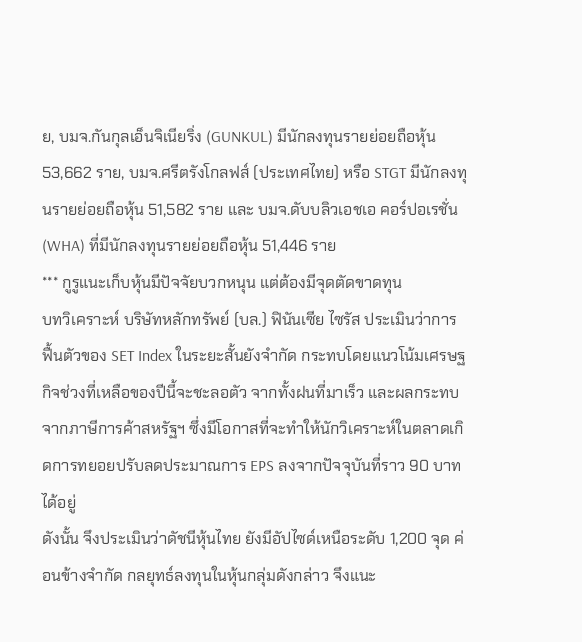ย, บมจ.กันกุลเอ็นจิเนียริ่ง (GUNKUL) มีนักลงทุนรายย่อยถือหุ้น 53,662 ราย, บมจ.ศรีตรังโกลฟส์ (ประเทศไทย) หรือ STGT มีนักลงทุนรายย่อยถือหุ้น 51,582 ราย และ บมจ.ดับบลิวเอชเอ คอร์ปอเรชั่น (WHA) ที่มีนักลงทุนรายย่อยถือหุ้น 51,446 ราย
*** กูรูแนะเก็บหุ้นมีปัจจัยบวกหนุน แต่ต้องมีจุดตัดขาดทุน
บทวิเคราะห์ บริษัทหลักทรัพย์ (บล.) ฟินันเซีย ไซรัส ประเมินว่าการฟื้นตัวของ SET Index ในระยะสั้นยังจำกัด กระทบโดยแนวโน้มเศรษฐกิจช่วงที่เหลือของปีนี้จะชะลอตัว จากทั้งฝนที่มาเร็ว และผลกระทบจากภาษีการค้าสหรัฐฯ ซึ่งมีโอกาสที่จะทำให้นักวิเคราะห์ในตลาดเกิดการทยอยปรับลดประมาณการ EPS ลงจากปัจจุบันที่ราว 90 บาทได้อยู่
ดังนั้น จึงประเมินว่าดัชนีหุ้นไทย ยังมีอัปไซด์เหนือระดับ 1,200 จุด ค่อนข้างจำกัด กลยุทธ์ลงทุนในหุ้นกลุ่มดังกล่าว จึงแนะ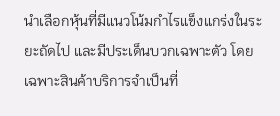นำเลือกหุ้นที่มีแนวโน้มกำไรแข็งแกร่งในระยะถัดไป และมีประเด็นบวกเฉพาะตัว โดยเฉพาะสินค้าบริการจำเป็นที่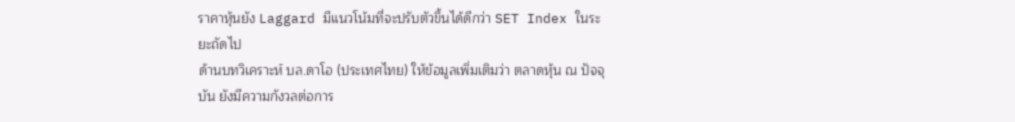ราคาหุ้นยัง Laggard มีแนวโน้มที่จะปรับตัวขึ้นได้ดีกว่า SET Index ในระยะถัดไป
ด้านบทวิเคราะห์ บล.ดาโอ (ประเทศไทย) ให้ข้อมูลเพิ่มเติมว่า ตลาดหุ้น ณ ปัจจุบัน ยังมีความกังวลต่อการ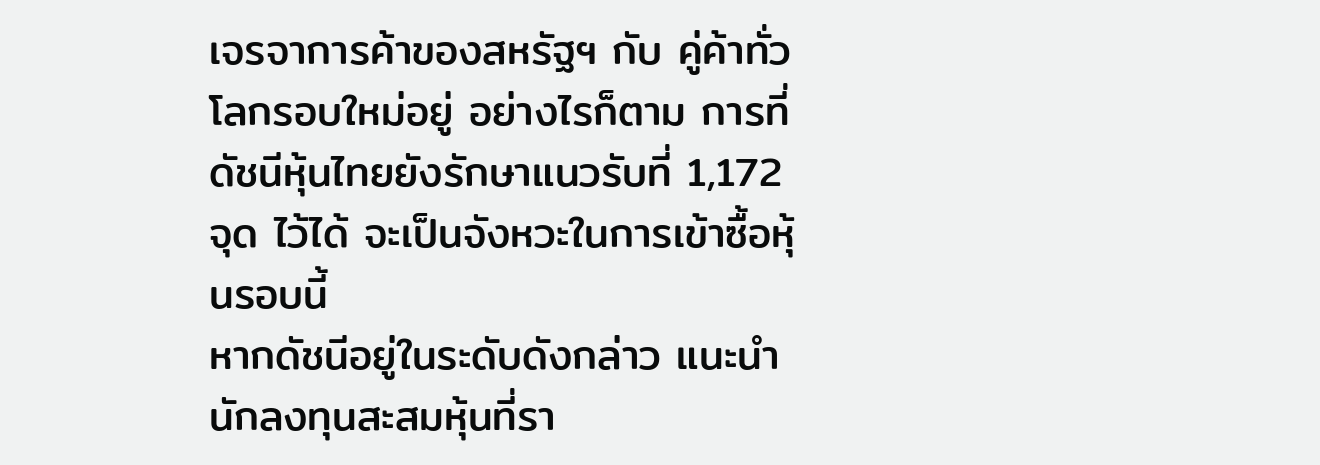เจรจาการค้าของสหรัฐฯ กับ คู่ค้าทั่วโลกรอบใหม่อยู่ อย่างไรก็ตาม การที่ดัชนีหุ้นไทยยังรักษาแนวรับที่ 1,172 จุด ไว้ได้ จะเป็นจังหวะในการเข้าซื้อหุ้นรอบนี้
หากดัชนีอยู่ในระดับดังกล่าว แนะนำนักลงทุนสะสมหุ้นที่รา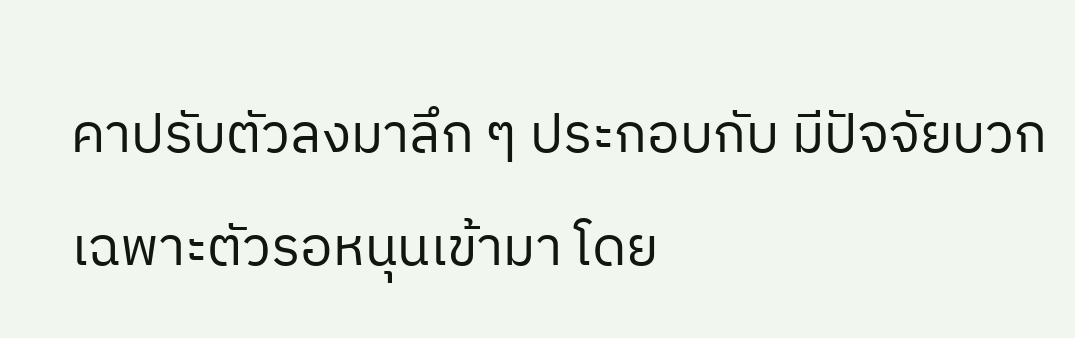คาปรับตัวลงมาลึก ๆ ประกอบกับ มีปัจจัยบวกเฉพาะตัวรอหนุนเข้ามา โดย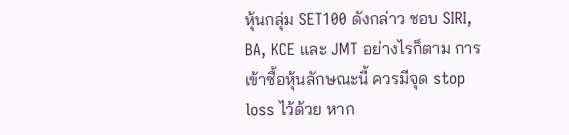หุ้นกลุ่ม SET100 ดังกล่าว ชอบ SIRI, BA, KCE และ JMT อย่างไรก็ตาม การเข้าซื้อหุ้นลักษณะนี้ ควรมีจุด stop loss ไว้ด้วย หาก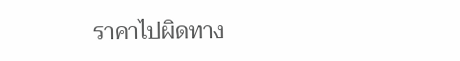ราคาไปผิดทาง